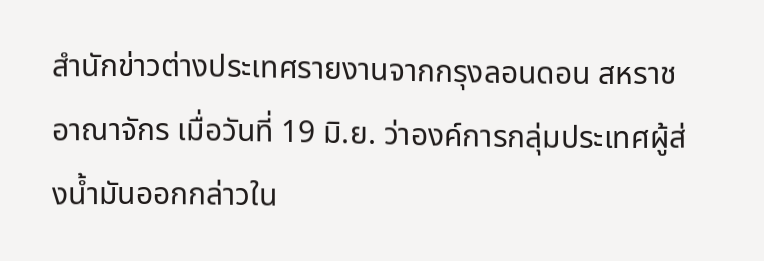สำนักข่าวต่างประเทศรายงานจากกรุงลอนดอน สหราชอาณาจักร เมื่อวันที่ 19 มิ.ย. ว่าองค์การกลุ่มประเทศผู้ส่งน้ำมันออกกล่าวใน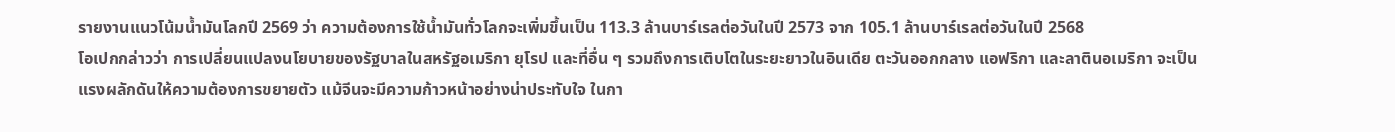รายงานแนวโน้มน้ำมันโลกปี 2569 ว่า ความต้องการใช้น้ำมันทั่วโลกจะเพิ่มขึ้นเป็น 113.3 ล้านบาร์เรลต่อวันในปี 2573 จาก 105.1 ล้านบาร์เรลต่อวันในปี 2568
โอเปกกล่าวว่า การเปลี่ยนแปลงนโยบายของรัฐบาลในสหรัฐอเมริกา ยุโรป และที่อื่น ๆ รวมถึงการเติบโตในระยะยาวในอินเดีย ตะวันออกกลาง แอฟริกา และลาตินอเมริกา จะเป็นแรงผลักดันให้ความต้องการขยายตัว แม้จีนจะมีความก้าวหน้าอย่างน่าประทับใจ ในกา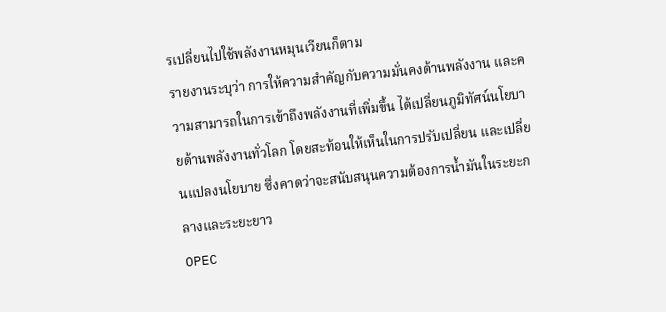รเปลี่ยนไปใช้พลังงานหมุนเวียนก็ตาม
รายงานระบุว่า การให้ความสำคัญกับความมั่นคงด้านพลังงาน และความสามารถในการเข้าถึงพลังงานที่เพิ่มขึ้น ได้เปลี่ยนภูมิทัศน์นโยบายด้านพลังงานทั่วโลก โดยสะท้อนให้เห็นในการปรับเปลี่ยน และเปลี่ยนแปลงนโยบาย ซึ่งคาดว่าจะสนับสนุนความต้องการน้ำมันในระยะกลางและระยะยาว
OPEC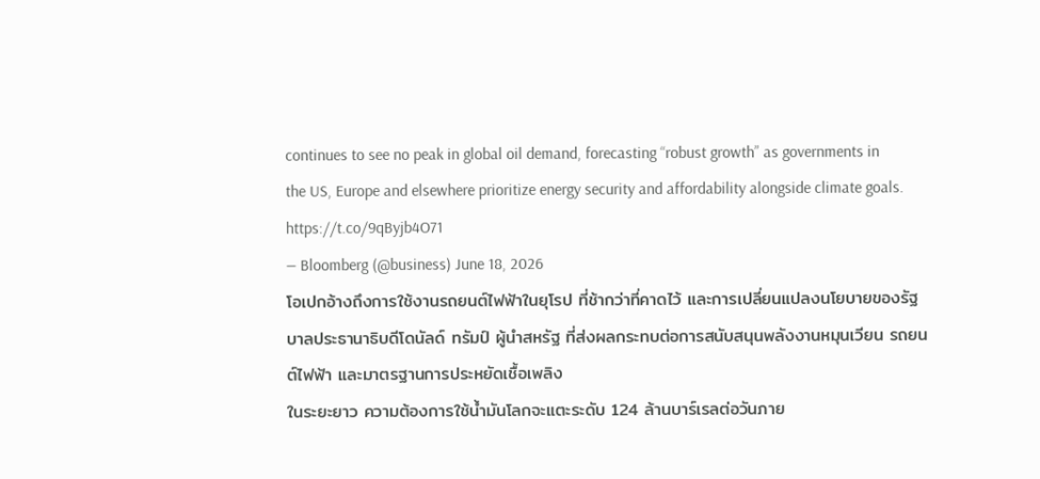continues to see no peak in global oil demand, forecasting “robust growth” as governments in the US, Europe and elsewhere prioritize energy security and affordability alongside climate goals. https://t.co/9qByjb4O71
— Bloomberg (@business) June 18, 2026
โอเปกอ้างถึงการใช้งานรถยนต์ไฟฟ้าในยุโรป ที่ช้ากว่าที่คาดไว้ และการเปลี่ยนแปลงนโยบายของรัฐบาลประธานาธิบดีโดนัลด์ ทรัมป์ ผู้นำสหรัฐ ที่ส่งผลกระทบต่อการสนับสนุนพลังงานหมุนเวียน รถยนต์ไฟฟ้า และมาตรฐานการประหยัดเชื้อเพลิง
ในระยะยาว ความต้องการใช้น้ำมันโลกจะแตะระดับ 124 ล้านบาร์เรลต่อวันภาย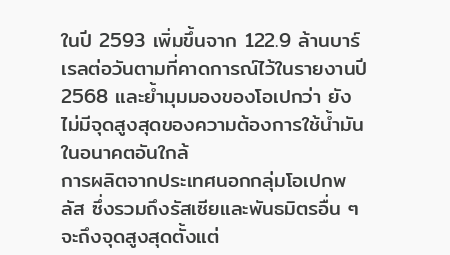ในปี 2593 เพิ่มขึ้นจาก 122.9 ล้านบาร์เรลต่อวันตามที่คาดการณ์ไว้ในรายงานปี 2568 และย้ำมุมมองของโอเปกว่า ยังไม่มีจุดสูงสุดของความต้องการใช้น้ำมันในอนาคตอันใกล้
การผลิตจากประเทศนอกกลุ่มโอเปกพลัส ซึ่งรวมถึงรัสเซียและพันธมิตรอื่น ๆ จะถึงจุดสูงสุดตั้งแต่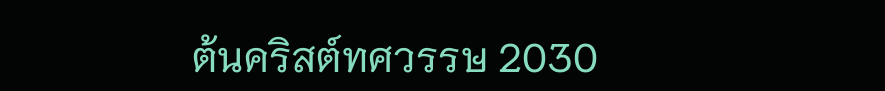ต้นคริสต์ทศวรรษ 2030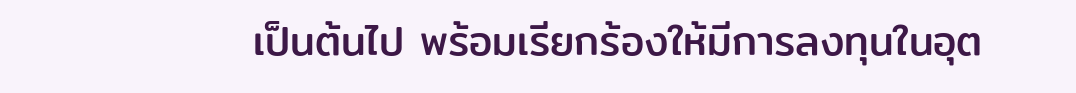เป็นต้นไป พร้อมเรียกร้องให้มีการลงทุนในอุต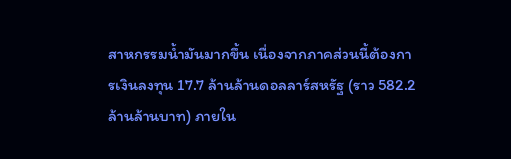สาหกรรมน้ำมันมากขึ้น เนื่องจากภาคส่วนนี้ต้องการเงินลงทุน 17.7 ล้านล้านดอลลาร์สหรัฐ (ราว 582.2 ล้านล้านบาท) ภายใน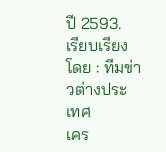ปี 2593.
เรียบเรียงโดย : ทีมข่าวต่างประเทศ
เคร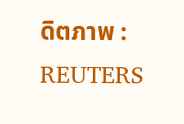ดิตภาพ : REUTERS